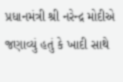પ્રધાનમંત્રી શ્રી નરેન્દ્ર મોદીએ જણાવ્યું હતું કે ખાદી સાથે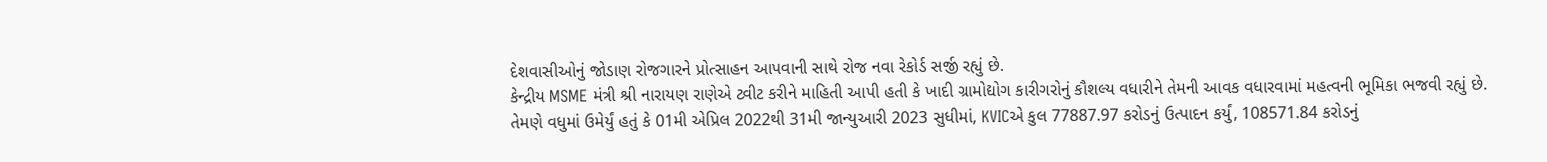દેશવાસીઓનું જોડાણ રોજગારને પ્રોત્સાહન આપવાની સાથે રોજ નવા રેકોર્ડ સર્જી રહ્યું છે.
કેન્દ્રીય MSME મંત્રી શ્રી નારાયણ રાણેએ ટ્વીટ કરીને માહિતી આપી હતી કે ખાદી ગ્રામોદ્યોગ કારીગરોનું કૌશલ્ય વધારીને તેમની આવક વધારવામાં મહત્વની ભૂમિકા ભજવી રહ્યું છે.
તેમણે વધુમાં ઉમેર્યું હતું કે 01મી એપ્રિલ 2022થી 31મી જાન્યુઆરી 2023 સુધીમાં, KVICએ કુલ 77887.97 કરોડનું ઉત્પાદન કર્યું, 108571.84 કરોડનું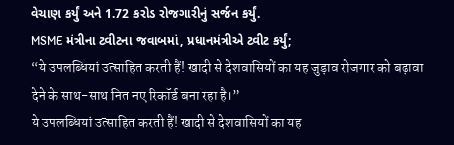વેચાણ કર્યું અને 1.72 કરોડ રોજગારીનું સર્જન કર્યું.
MSME મંત્રીના ટ્વીટના જવાબમાં, પ્રધાનમંત્રીએ ટ્વીટ કર્યું;
“ये उपलब्धियां उत्साहित करती हैं! खादी से देशवासियों का यह जुड़ाव रोजगार को बढ़ावा देने के साथ-साथ नित नए रिकॉर्ड बना रहा है।”
ये उपलब्धियां उत्साहित करती हैं! खादी से देशवासियों का यह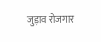जुड़ाव रोजगार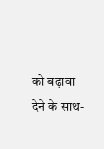को बढ़ावा देने के साथ-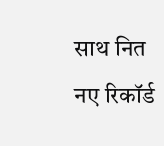साथ नित नए रिकॉर्ड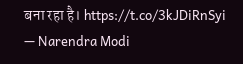बना रहा है। https://t.co/3kJDiRnSyi
— Narendra Modi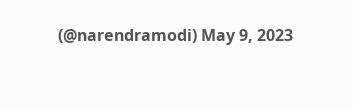(@narendramodi) May 9, 2023